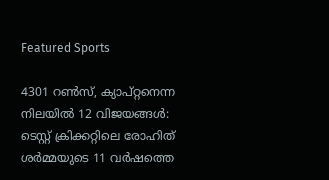Featured Sports

4301 റണ്‍സ്, ക്യാപ്റ്റനെന്ന നിലയില്‍ 12 വിജയങ്ങള്‍: ടെസ്റ്റ് ക്രിക്കറ്റിലെ രോഹിത് ശര്‍മ്മയുടെ 11 വര്‍ഷത്തെ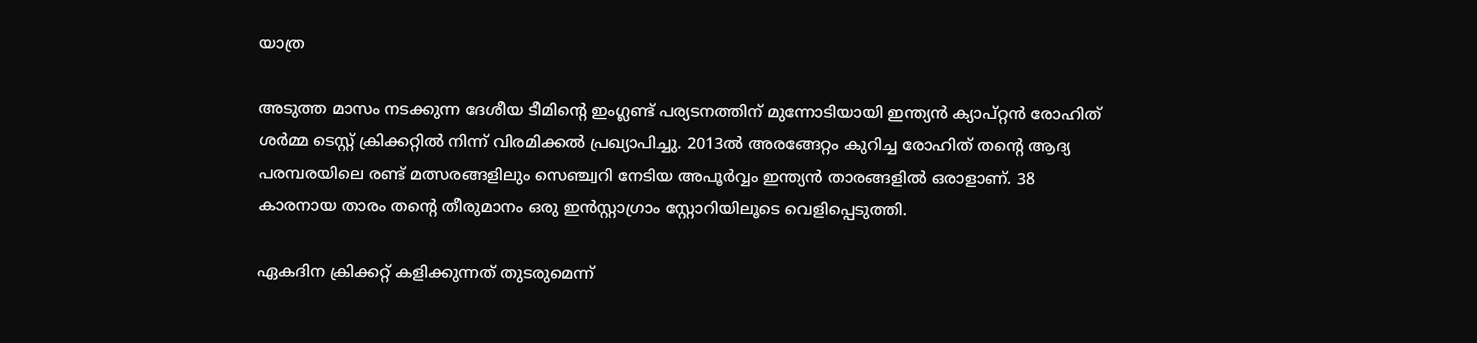യാത്ര

അടുത്ത മാസം നടക്കുന്ന ദേശീയ ടീമിന്റെ ഇംഗ്ലണ്ട് പര്യടനത്തിന് മുന്നോടിയായി ഇന്ത്യന്‍ ക്യാപ്റ്റന്‍ രോഹിത് ശര്‍മ്മ ടെസ്റ്റ് ക്രിക്കറ്റില്‍ നിന്ന് വിരമിക്കല്‍ പ്രഖ്യാപിച്ചു. 2013ല്‍ അരങ്ങേറ്റം കുറിച്ച രോഹിത് തന്റെ ആദ്യ പരമ്പരയിലെ രണ്ട് മത്സരങ്ങളിലും സെഞ്ച്വറി നേടിയ അപൂര്‍വ്വം ഇന്ത്യന്‍ താരങ്ങളില്‍ ഒരാളാണ്. 38 കാരനായ താരം തന്റെ തീരുമാനം ഒരു ഇന്‍സ്റ്റാഗ്രാം സ്റ്റോറിയിലൂടെ വെളിപ്പെടുത്തി.

ഏകദിന ക്രിക്കറ്റ് കളിക്കുന്നത് തുടരുമെന്ന്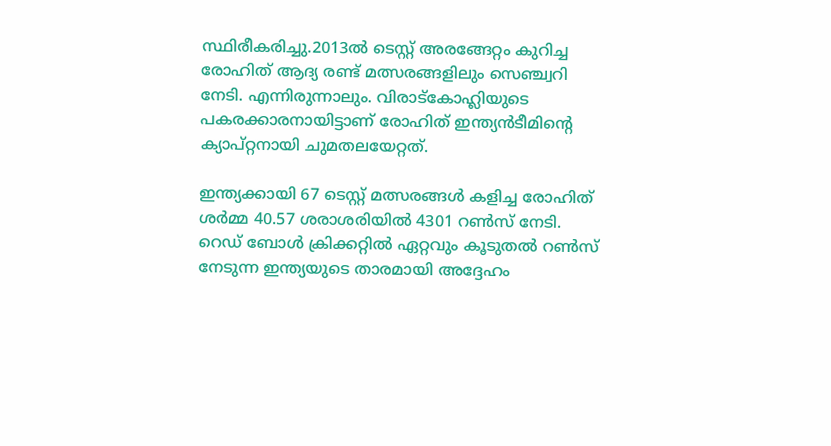സ്ഥിരീകരിച്ചു.2013ല്‍ ടെസ്റ്റ് അരങ്ങേറ്റം കുറിച്ച രോഹിത് ആദ്യ രണ്ട് മത്സരങ്ങളിലും സെഞ്ച്വറി നേടി. എന്നിരുന്നാലും. വിരാട്‌കോഹ്ലിയുടെ പകരക്കാരനായിട്ടാണ് രോഹിത് ഇന്ത്യന്‍ടീമിന്റെ ക്യാപ്റ്റനായി ചുമതലയേറ്റത്.

ഇന്ത്യക്കായി 67 ടെസ്റ്റ് മത്സരങ്ങള്‍ കളിച്ച രോഹിത് ശര്‍മ്മ 40.57 ശരാശരിയില്‍ 4301 റണ്‍സ് നേടി. റെഡ് ബോള്‍ ക്രിക്കറ്റില്‍ ഏറ്റവും കൂടുതല്‍ റണ്‍സ് നേടുന്ന ഇന്ത്യയുടെ താരമായി അദ്ദേഹം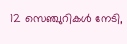12 സെഞ്ചുറികള്‍ നേടി,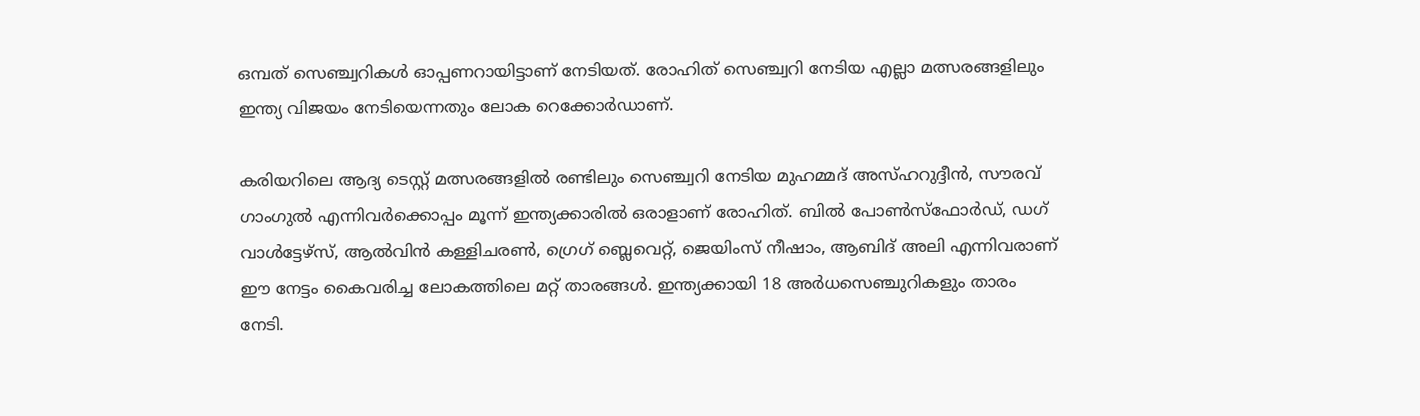ഒമ്പത് സെഞ്ച്വറികള്‍ ഓപ്പണറായിട്ടാണ് നേടിയത്. രോഹിത് സെഞ്ച്വറി നേടിയ എല്ലാ മത്സരങ്ങളിലും ഇന്ത്യ വിജയം നേടിയെന്നതും ലോക റെക്കോര്‍ഡാണ്.

കരിയറിലെ ആദ്യ ടെസ്റ്റ് മത്സരങ്ങളില്‍ രണ്ടിലും സെഞ്ച്വറി നേടിയ മുഹമ്മദ് അസ്ഹറുദ്ദീന്‍, സൗരവ് ഗാംഗുല്‍ എന്നിവര്‍ക്കൊപ്പം മൂന്ന് ഇന്ത്യക്കാരില്‍ ഒരാളാണ് രോഹിത്. ബില്‍ പോണ്‍സ്ഫോര്‍ഡ്, ഡഗ് വാള്‍ട്ടേഴ്സ്, ആല്‍വിന്‍ കള്ളിചരണ്‍, ഗ്രെഗ് ബ്ലെവെറ്റ്, ജെയിംസ് നീഷാം, ആബിദ് അലി എന്നിവരാണ് ഈ നേട്ടം കൈവരിച്ച ലോകത്തിലെ മറ്റ് താരങ്ങള്‍. ഇന്ത്യക്കായി 18 അര്‍ധസെഞ്ചുറികളും താരം നേടി.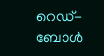റെഡ്-ബോള്‍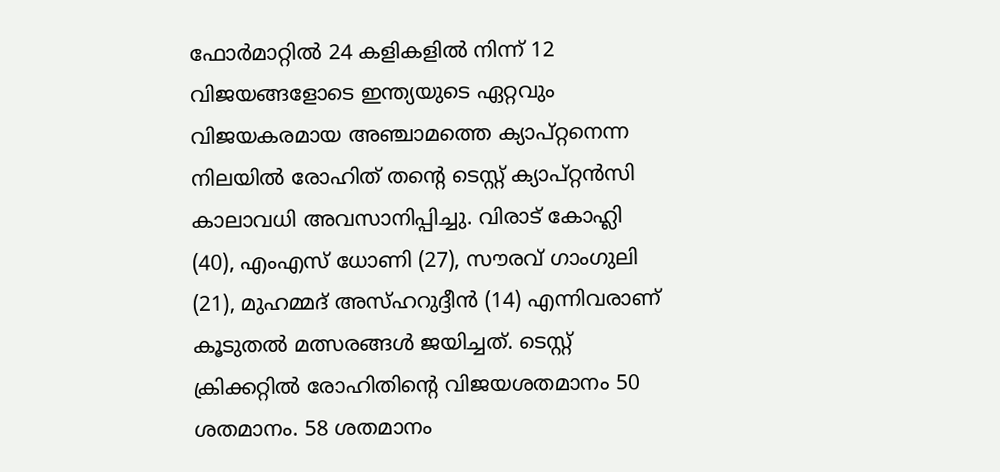ഫോര്‍മാറ്റില്‍ 24 കളികളില്‍ നിന്ന് 12 വിജയങ്ങളോടെ ഇന്ത്യയുടെ ഏറ്റവും വിജയകരമായ അഞ്ചാമത്തെ ക്യാപ്റ്റനെന്ന നിലയില്‍ രോഹിത് തന്റെ ടെസ്റ്റ് ക്യാപ്റ്റന്‍സി കാലാവധി അവസാനിപ്പിച്ചു. വിരാട് കോഹ്ലി (40), എംഎസ് ധോണി (27), സൗരവ് ഗാംഗുലി (21), മുഹമ്മദ് അസ്ഹറുദ്ദീന്‍ (14) എന്നിവരാണ് കൂടുതല്‍ മത്സരങ്ങള്‍ ജയിച്ചത്. ടെസ്റ്റ് ക്രിക്കറ്റില്‍ രോഹിതിന്റെ വിജയശതമാനം 50 ശതമാനം. 58 ശതമാനം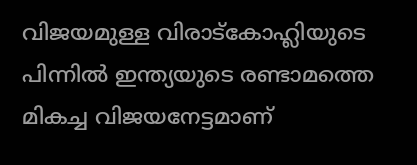വിജയമുള്ള വിരാട്‌കോഹ്ലിയുടെ പിന്നില്‍ ഇന്ത്യയുടെ രണ്ടാമത്തെ മികച്ച വിജയനേട്ടമാണ്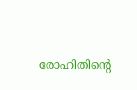രോഹിതിന്റെ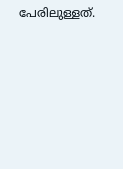പേരിലുള്ളത്.